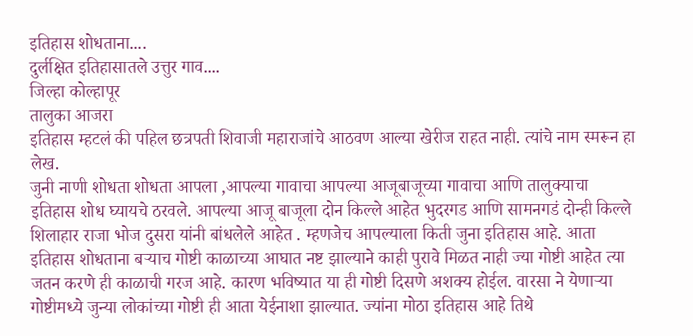इतिहास शोधताना....
दुर्लक्षित इतिहासातले उत्तुर गाव....
जिल्हा कोल्हापूर
तालुका आजरा
इतिहास म्हटलं की पहिल छत्रपती शिवाजी महाराजांचे आठवण आल्या खेरीज राहत नाही. त्यांचे नाम स्मरून हा लेख.
जुनी नाणी शोधता शोधता आपला ,आपल्या गावाचा आपल्या आजूबाजूच्या गावाचा आणि तालुक्याचा इतिहास शोध घ्यायचे ठरवले. आपल्या आजू बाजूला दोन किल्ले आहेत भुदरगड आणि सामनगडं दोन्ही किल्ले शिलाहार राजा भोज दुसरा यांनी बांधलेले आहेत . म्हणजेच आपल्याला किती जुना इतिहास आहे. आता इतिहास शोधताना बऱ्याच गोष्टी काळाच्या आघात नष्ट झाल्याने काही पुरावे मिळत नाही ज्या गोष्टी आहेत त्या जतन करणे ही काळाची गरज आहे. कारण भविष्यात या ही गोष्टी दिसणे अशक्य होईल. वारसा ने येणाऱ्या गोष्टीमध्ये जुन्या लोकांच्या गोष्टी ही आता येईनाशा झाल्यात. ज्यांना मोठा इतिहास आहे तिथे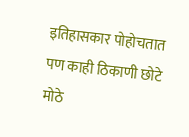इतिहासकार पोहोचतात पण काही ठिकाणी छोटे मोठे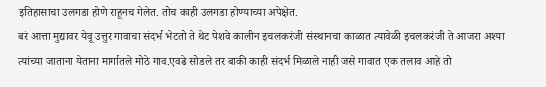इतिहासाचा उलगडा होणे राहूनच गेलेत. तोच काही उलगडा होण्याच्या अपेक्षेत.
बरं आत्ता मुद्यावर येवू उत्तुर गावाचा संदर्भ भेटतो ते थेट पेशवे कालीन इचलकरंजी संस्थानचा काळात त्यावेळी इचलकरंजी ते आजरा अश्या त्यांच्या जाताना येताना मार्गातले मोठे गाव.एवढे सोडले तर बाकी काही संदर्भ मिळाले नाही जसे गावात एक तलाव आहे तो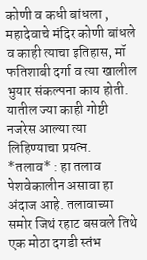कोणी व कधी बांधला , महादेवाचे मंदिर कोणी बांधले व काही त्याचा इतिहास, मॉ फतिशाबी दर्गा व त्या खालील भुयार संकल्पना काय होती.
यातील ज्या काही गोष्टी नजरेस आल्या त्या लिहिण्याचा प्रयत्न.
*तलाव* : हा तलाव पेशवेकालीन असावा हा अंदाज आहे. तलावाच्या समोर जिथं रहाट बसवले तिथे एक मोठा दगडी स्तंभ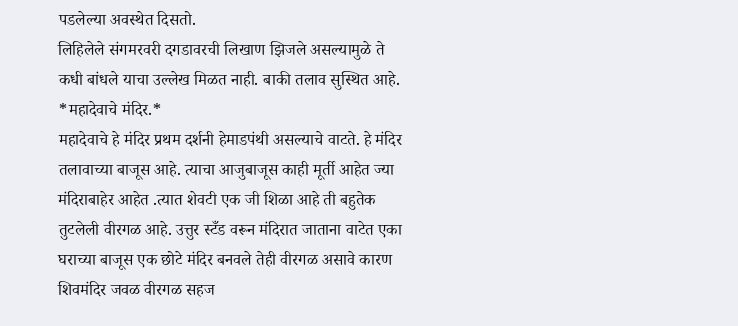पडलेल्या अवस्थेत दिसतो.
लिहिलेले संगमरवरी दगडावरची लिखाण झिजले असल्यामुळे ते कधी बांधले याचा उल्लेख मिळत नाही. बाकी तलाव सुस्थित आहे.
*महादेवाचे मंदिर.*
महादेवाचे हे मंदिर प्रथम दर्शनी हेमाडपंथी असल्याचे वाटते. हे मंदिर तलावाच्या बाजूस आहे. त्याचा आजुबाजूस काही मूर्ती आहेत ज्या मंदिराबाहेर आहेत .त्यात शेवटी एक जी शिळा आहे ती बहुतेक तुटलेली वीरगळ आहे. उत्तुर स्टँड वरून मंदिरात जाताना वाटेत एका घराच्या बाजूस एक छोटे मंदिर बनवले तेही वीरगळ असावे कारण शिवमंदिर जवळ वीरगळ सहज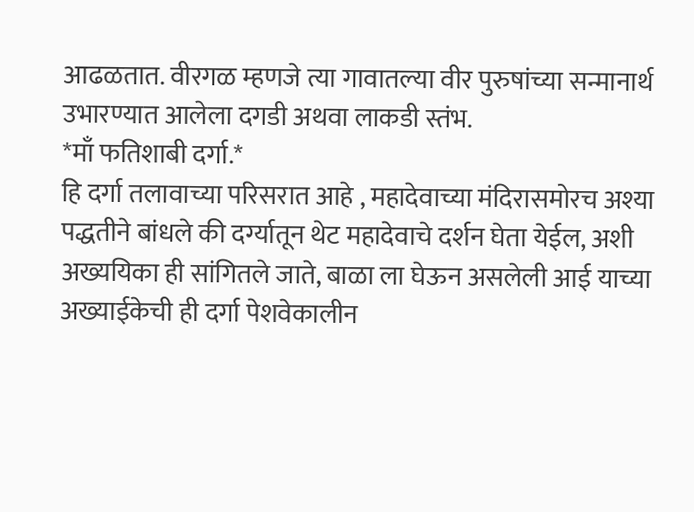आढळतात. वीरगळ म्हणजे त्या गावातल्या वीर पुरुषांच्या सन्मानार्थ उभारण्यात आलेला दगडी अथवा लाकडी स्तंभ.
*माँ फतिशाबी दर्गा.*
हि दर्गा तलावाच्या परिसरात आहे , महादेवाच्या मंदिरासमोरच अश्या पद्धतीने बांधले की दर्ग्यातून थेट महादेवाचे दर्शन घेता येईल, अशी अख्ययिका ही सांगितले जाते, बाळा ला घेऊन असलेली आई याच्या अख्याईकेची ही दर्गा पेशवेकालीन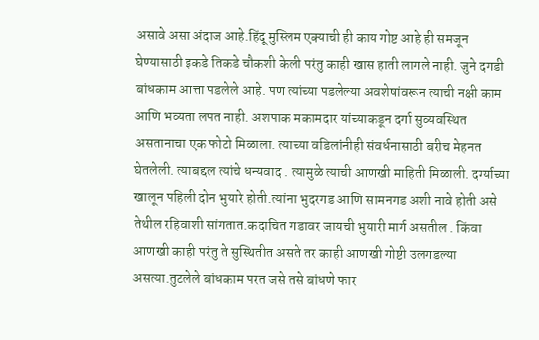असावे असा अंदाज आहे.हिंदू मुस्लिम एक्याची ही काय गोष्ट आहे ही समजून घेण्यासाठी इकडे तिकडे चौकशी केली परंतु काही खास हाती लागले नाही. जुने दगडी बांधकाम आत्ता पडलेले आहे. पण त्यांच्या पडलेल्या अवशेषांवरून त्याची नक्षी काम आणि भव्यता लपत नाही. अशपाक मकामदार यांच्याकडून दर्गा सुव्यवस्थित असतानाचा एक फोटो मिळाला. त्याच्या वडिलांनीही संवर्धनासाठी बरीच मेहनत घेतलेली. त्याबद्दल त्यांचे धन्यवाद . त्यामुळे त्याची आणखी माहिती मिळाली. दर्ग्याच्या खालून पहिली दोन भुयारे होती.त्यांना भुदरगड आणि सामनगड अशी नावे होती असे तेथील रहिवाशी सांगतात.कदाचित गडावर जायची भुयारी मार्ग असतील . किंवा आणखी काही परंतु ते सुस्थितीत असते तर काही आणखी गोष्टी उलगडल्या असत्या.तुटलेले बांधकाम परत जसे तसे बांधणे फार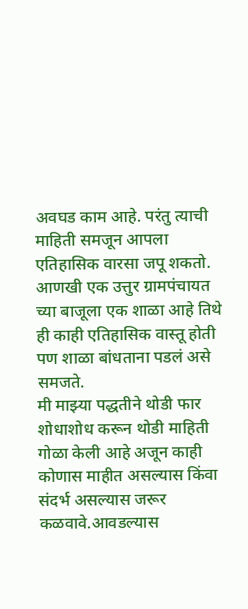अवघड काम आहे. परंतु त्याची माहिती समजून आपला एतिहासिक वारसा जपू शकतो.
आणखी एक उत्तुर ग्रामपंचायत च्या बाजूला एक शाळा आहे तिथे ही काही एतिहासिक वास्तू होती पण शाळा बांधताना पडलं असे समजते.
मी माझ्या पद्धतीने थोडी फार शोधाशोध करून थोडी माहिती गोळा केली आहे अजून काही कोणास माहीत असल्यास किंवा संदर्भ असल्यास जरूर कळवावे.आवडल्यास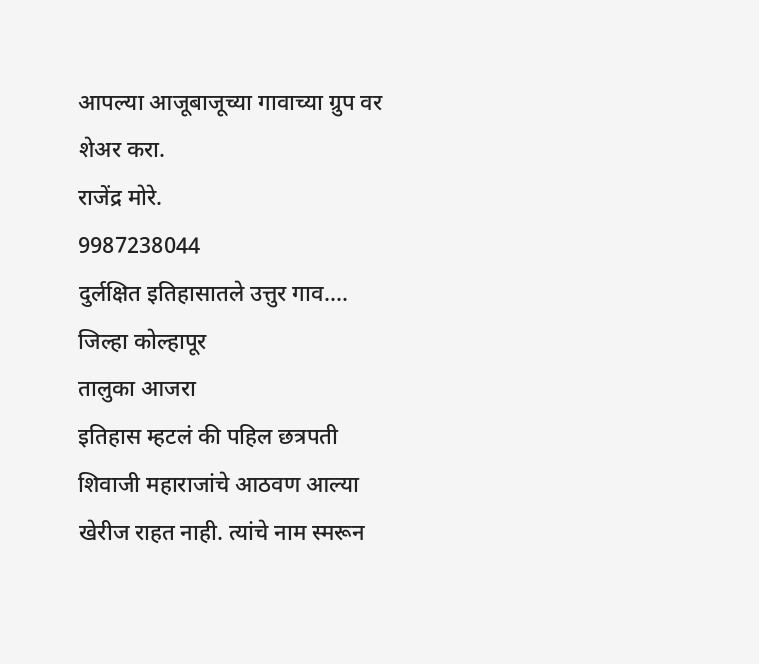आपल्या आजूबाजूच्या गावाच्या ग्रुप वर शेअर करा.
राजेंद्र मोरे.
9987238044
दुर्लक्षित इतिहासातले उत्तुर गाव....
जिल्हा कोल्हापूर
तालुका आजरा
इतिहास म्हटलं की पहिल छत्रपती शिवाजी महाराजांचे आठवण आल्या खेरीज राहत नाही. त्यांचे नाम स्मरून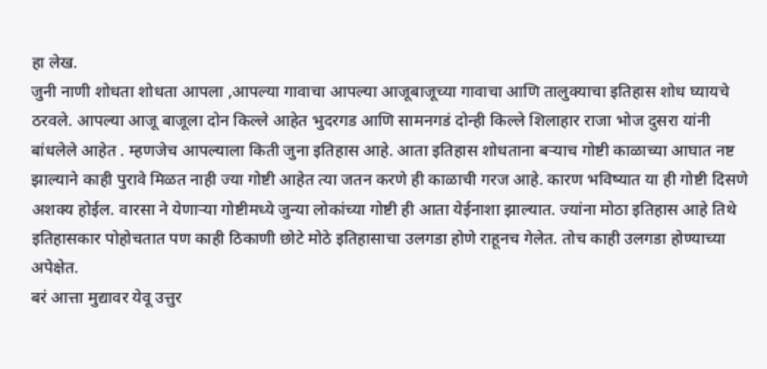हा लेख.
जुनी नाणी शोधता शोधता आपला ,आपल्या गावाचा आपल्या आजूबाजूच्या गावाचा आणि तालुक्याचा इतिहास शोध घ्यायचे ठरवले. आपल्या आजू बाजूला दोन किल्ले आहेत भुदरगड आणि सामनगडं दोन्ही किल्ले शिलाहार राजा भोज दुसरा यांनी बांधलेले आहेत . म्हणजेच आपल्याला किती जुना इतिहास आहे. आता इतिहास शोधताना बऱ्याच गोष्टी काळाच्या आघात नष्ट झाल्याने काही पुरावे मिळत नाही ज्या गोष्टी आहेत त्या जतन करणे ही काळाची गरज आहे. कारण भविष्यात या ही गोष्टी दिसणे अशक्य होईल. वारसा ने येणाऱ्या गोष्टीमध्ये जुन्या लोकांच्या गोष्टी ही आता येईनाशा झाल्यात. ज्यांना मोठा इतिहास आहे तिथे इतिहासकार पोहोचतात पण काही ठिकाणी छोटे मोठे इतिहासाचा उलगडा होणे राहूनच गेलेत. तोच काही उलगडा होण्याच्या अपेक्षेत.
बरं आत्ता मुद्यावर येवू उत्तुर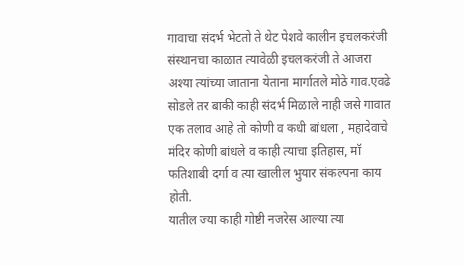गावाचा संदर्भ भेटतो ते थेट पेशवे कालीन इचलकरंजी संस्थानचा काळात त्यावेळी इचलकरंजी ते आजरा अश्या त्यांच्या जाताना येताना मार्गातले मोठे गाव.एवढे सोडले तर बाकी काही संदर्भ मिळाले नाही जसे गावात एक तलाव आहे तो कोणी व कधी बांधला , महादेवाचे मंदिर कोणी बांधले व काही त्याचा इतिहास, मॉ फतिशाबी दर्गा व त्या खालील भुयार संकल्पना काय होती.
यातील ज्या काही गोष्टी नजरेस आल्या त्या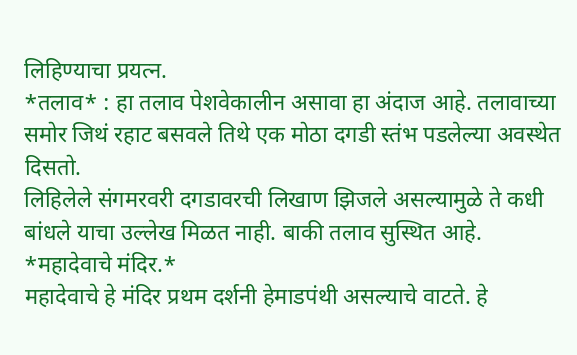लिहिण्याचा प्रयत्न.
*तलाव* : हा तलाव पेशवेकालीन असावा हा अंदाज आहे. तलावाच्या समोर जिथं रहाट बसवले तिथे एक मोठा दगडी स्तंभ पडलेल्या अवस्थेत दिसतो.
लिहिलेले संगमरवरी दगडावरची लिखाण झिजले असल्यामुळे ते कधी बांधले याचा उल्लेख मिळत नाही. बाकी तलाव सुस्थित आहे.
*महादेवाचे मंदिर.*
महादेवाचे हे मंदिर प्रथम दर्शनी हेमाडपंथी असल्याचे वाटते. हे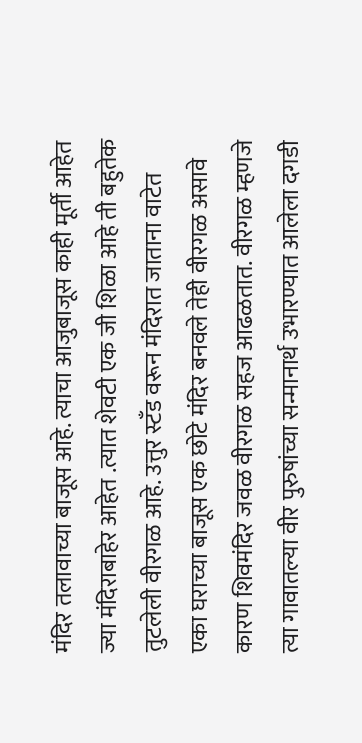मंदिर तलावाच्या बाजूस आहे. त्याचा आजुबाजूस काही मूर्ती आहेत ज्या मंदिराबाहेर आहेत .त्यात शेवटी एक जी शिळा आहे ती बहुतेक तुटलेली वीरगळ आहे. उत्तुर स्टँड वरून मंदिरात जाताना वाटेत एका घराच्या बाजूस एक छोटे मंदिर बनवले तेही वीरगळ असावे कारण शिवमंदिर जवळ वीरगळ सहज आढळतात. वीरगळ म्हणजे त्या गावातल्या वीर पुरुषांच्या सन्मानार्थ उभारण्यात आलेला दगडी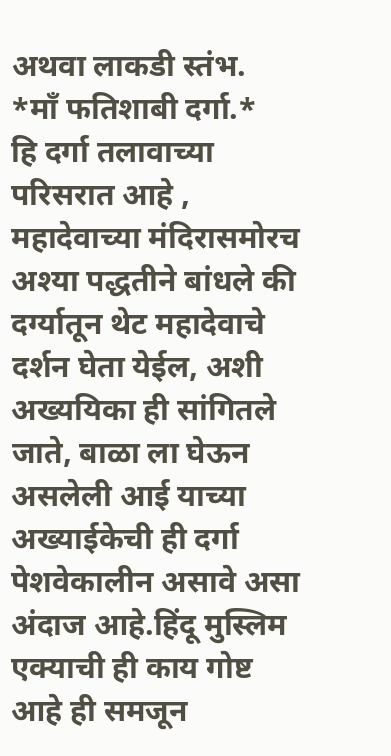अथवा लाकडी स्तंभ.
*माँ फतिशाबी दर्गा.*
हि दर्गा तलावाच्या परिसरात आहे , महादेवाच्या मंदिरासमोरच अश्या पद्धतीने बांधले की दर्ग्यातून थेट महादेवाचे दर्शन घेता येईल, अशी अख्ययिका ही सांगितले जाते, बाळा ला घेऊन असलेली आई याच्या अख्याईकेची ही दर्गा पेशवेकालीन असावे असा अंदाज आहे.हिंदू मुस्लिम एक्याची ही काय गोष्ट आहे ही समजून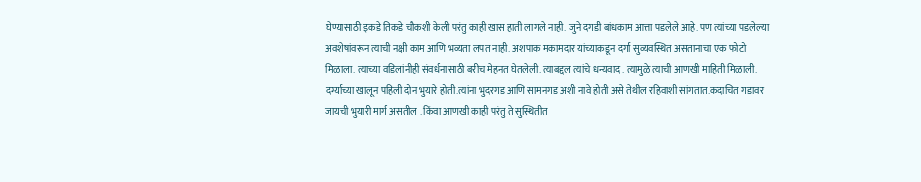घेण्यासाठी इकडे तिकडे चौकशी केली परंतु काही खास हाती लागले नाही. जुने दगडी बांधकाम आत्ता पडलेले आहे. पण त्यांच्या पडलेल्या अवशेषांवरून त्याची नक्षी काम आणि भव्यता लपत नाही. अशपाक मकामदार यांच्याकडून दर्गा सुव्यवस्थित असतानाचा एक फोटो मिळाला. त्याच्या वडिलांनीही संवर्धनासाठी बरीच मेहनत घेतलेली. त्याबद्दल त्यांचे धन्यवाद . त्यामुळे त्याची आणखी माहिती मिळाली. दर्ग्याच्या खालून पहिली दोन भुयारे होती.त्यांना भुदरगड आणि सामनगड अशी नावे होती असे तेथील रहिवाशी सांगतात.कदाचित गडावर जायची भुयारी मार्ग असतील . किंवा आणखी काही परंतु ते सुस्थितीत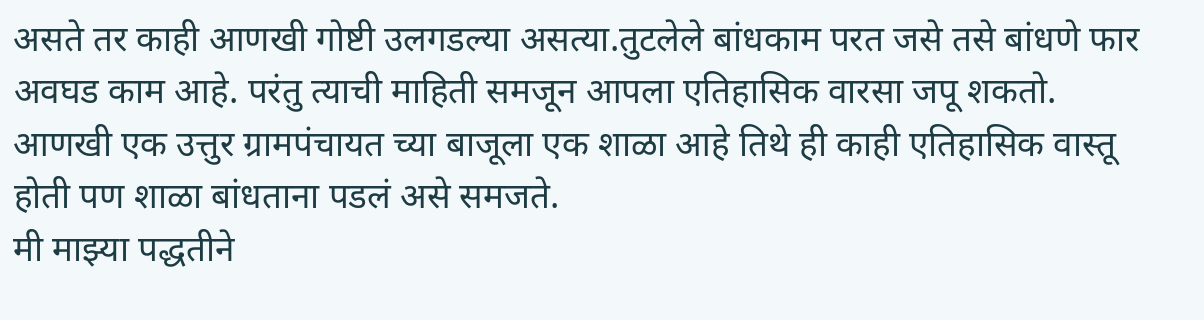असते तर काही आणखी गोष्टी उलगडल्या असत्या.तुटलेले बांधकाम परत जसे तसे बांधणे फार अवघड काम आहे. परंतु त्याची माहिती समजून आपला एतिहासिक वारसा जपू शकतो.
आणखी एक उत्तुर ग्रामपंचायत च्या बाजूला एक शाळा आहे तिथे ही काही एतिहासिक वास्तू होती पण शाळा बांधताना पडलं असे समजते.
मी माझ्या पद्धतीने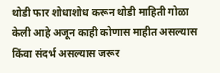थोडी फार शोधाशोध करून थोडी माहिती गोळा केली आहे अजून काही कोणास माहीत असल्यास किंवा संदर्भ असल्यास जरूर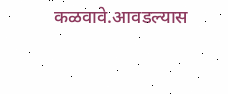कळवावे.आवडल्यास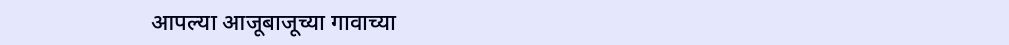आपल्या आजूबाजूच्या गावाच्या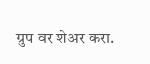ग्रुप वर शेअर करा.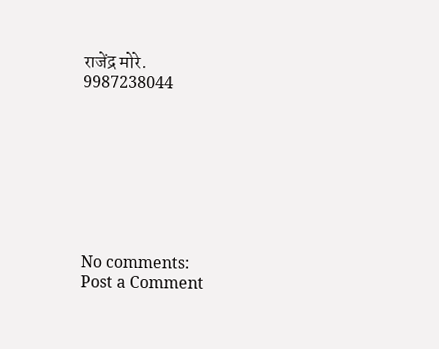राजेंद्र मोरे.
9987238044








No comments:
Post a Comment